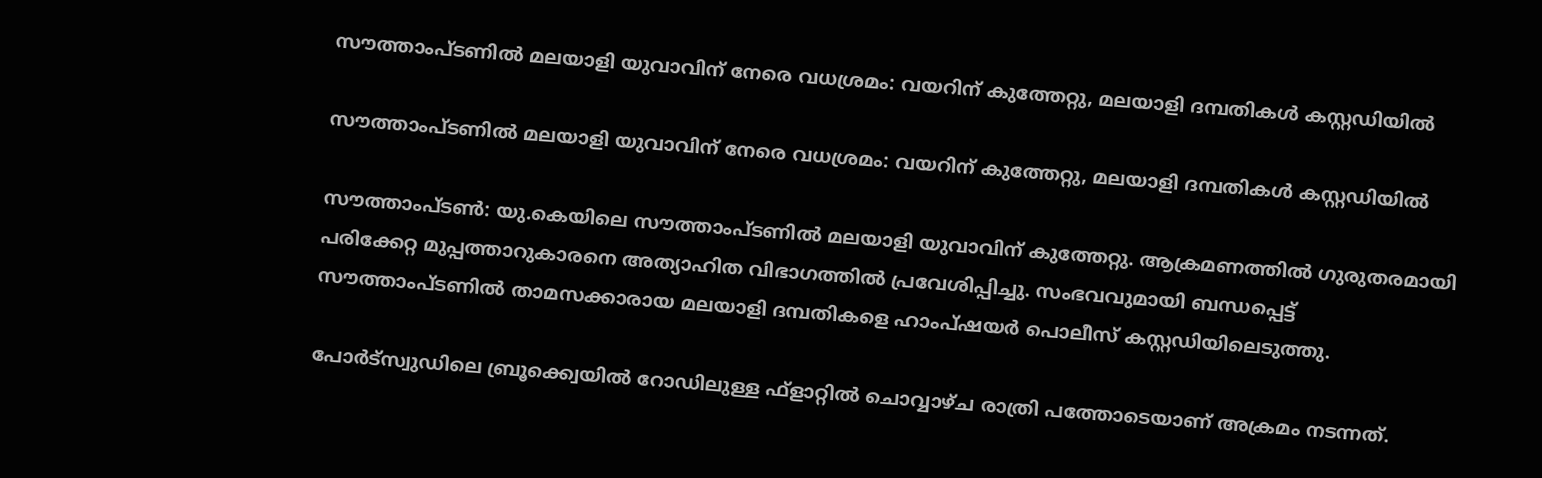സൗത്താംപ്ടണില്‍ മലയാളി യുവാവിന് നേരെ വധശ്രമം: വയറിന് കുത്തേറ്റു, മലയാളി ദമ്പതികള്‍ കസ്റ്റഡിയില്‍

സൗത്താംപ്ടണില്‍ മലയാളി യുവാവിന് നേരെ വധശ്രമം: വയറിന് കുത്തേറ്റു, മലയാളി ദമ്പതികള്‍ കസ്റ്റഡിയില്‍

സൗത്താംപ്ടണ്‍: യു.കെയിലെ സൗത്താംപ്ടണില്‍ മലയാളി യുവാവിന് കുത്തേറ്റു. ആക്രമണത്തില്‍ ഗുരുതരമായി പരിക്കേറ്റ മുപ്പത്താറുകാരനെ അത്യാഹിത വിഭാഗത്തില്‍ പ്രവേശിപ്പിച്ചു. സംഭവവുമായി ബന്ധപ്പെട്ട് സൗത്താംപ്ടണില്‍ താമസക്കാരായ മലയാളി ദമ്പതികളെ ഹാംപ്ഷയര്‍ പൊലീസ് കസ്റ്റഡിയിലെടുത്തു.

പോര്‍ട്‌സ്വുഡിലെ ബ്രൂക്ക്വെയില്‍ റോഡിലുള്ള ഫ്‌ളാറ്റില്‍ ചൊവ്വാഴ്ച രാത്രി പത്തോടെയാണ് അക്രമം നടന്നത്.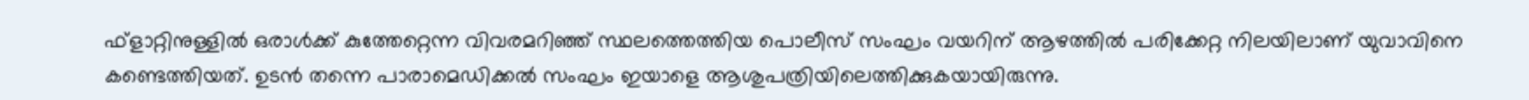ഫ്‌ളാറ്റിനുള്ളില്‍ ഒരാള്‍ക്ക് കുത്തേറ്റെന്ന വിവരമറിഞ്ഞ് സ്ഥലത്തെത്തിയ പൊലീസ് സംഘം വയറിന് ആഴത്തില്‍ പരിക്കേറ്റ നിലയിലാണ് യുവാവിനെ കണ്ടെത്തിയത്. ഉടന്‍ തന്നെ പാരാമെഡിക്കല്‍ സംഘം ഇയാളെ ആശുപത്രിയിലെത്തിക്കുകയായിരുന്നു.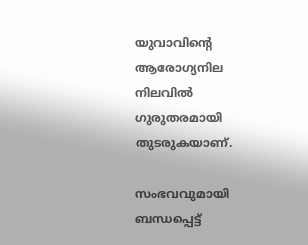യുവാവിന്റെ ആരോഗ്യനില നിലവില്‍ ഗുരുതരമായി തുടരുകയാണ്.

സംഭവവുമായി ബന്ധപ്പെട്ട്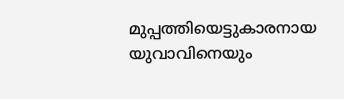മുപ്പത്തിയെട്ടുകാരനായ യുവാവിനെയും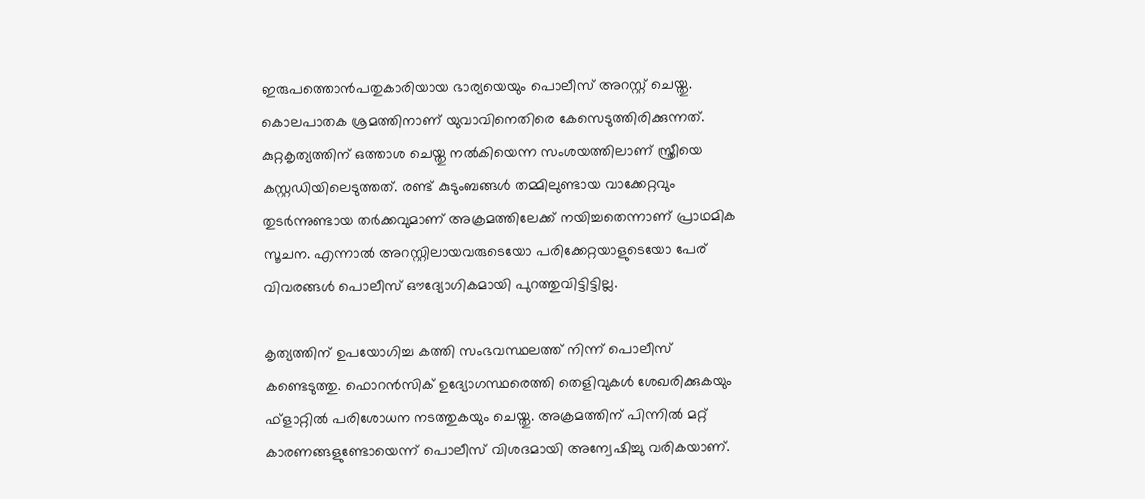ഇരുപത്തൊന്‍പതുകാരിയായ ഭാര്യയെയും പൊലീസ് അറസ്റ്റ് ചെയ്തു. കൊലപാതക ശ്രമത്തിനാണ് യുവാവിനെതിരെ കേസെടുത്തിരിക്കുന്നത്. കുറ്റകൃത്യത്തിന് ഒത്താശ ചെയ്തു നല്‍കിയെന്ന സംശയത്തിലാണ് സ്ത്രീയെ കസ്റ്റഡിയിലെടുത്തത്. രണ്ട് കുടുംബങ്ങള്‍ തമ്മിലുണ്ടായ വാക്കേറ്റവും തുടര്‍ന്നുണ്ടായ തര്‍ക്കവുമാണ് അക്രമത്തിലേക്ക് നയിച്ചതെന്നാണ് പ്രാഥമിക സൂചന. എന്നാല്‍ അറസ്റ്റിലായവരുടെയോ പരിക്കേറ്റയാളുടെയോ പേര് വിവരങ്ങള്‍ പൊലീസ് ഔദ്യോഗികമായി പുറത്തുവിട്ടിട്ടില്ല.

കൃത്യത്തിന് ഉപയോഗിച്ച കത്തി സംഭവസ്ഥലത്ത് നിന്ന് പൊലീസ് കണ്ടെടുത്തു. ഫൊറന്‍സിക് ഉദ്യോഗസ്ഥരെത്തി തെളിവുകള്‍ ശേഖരിക്കുകയും ഫ്‌ളാറ്റില്‍ പരിശോധന നടത്തുകയും ചെയ്തു. അക്രമത്തിന് പിന്നില്‍ മറ്റ് കാരണങ്ങളുണ്ടോയെന്ന് പൊലീസ് വിശദമായി അന്വേഷിച്ചു വരികയാണ്.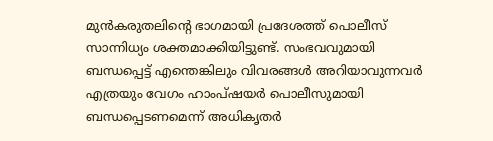മുന്‍കരുതലിന്റെ ഭാഗമായി പ്രദേശത്ത് പൊലീസ് സാന്നിധ്യം ശക്തമാക്കിയിട്ടുണ്ട്. സംഭവവുമായി ബന്ധപ്പെട്ട് എന്തെങ്കിലും വിവരങ്ങള്‍ അറിയാവുന്നവര്‍ എത്രയും വേഗം ഹാംപ്ഷയര്‍ പൊലീസുമായി ബന്ധപ്പെടണമെന്ന് അധികൃതര്‍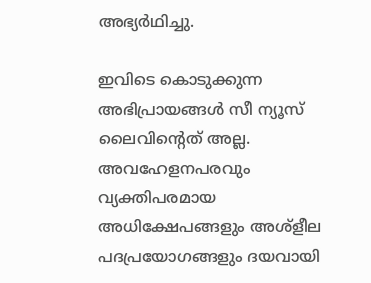അഭ്യര്‍ഥിച്ചു.

ഇവിടെ കൊടുക്കുന്ന അഭിപ്രായങ്ങള്‍ സീ ന്യൂസ് ലൈവിന്റെത് അല്ല. അവഹേളനപരവും വ്യക്തിപരമായ അധിക്ഷേപങ്ങളും അശ്‌ളീല പദപ്രയോഗങ്ങളും ദയവായി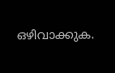ഒഴിവാക്കുക.